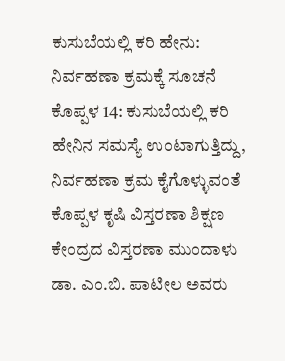ಕುಸುಬೆಯಲ್ಲಿ ಕರಿ ಹೇನು: ನಿರ್ವಹಣಾ ಕ್ರಮಕ್ಕೆ ಸೂಚನೆ
ಕೊಪ್ಪಳ 14: ಕುಸುಬೆಯಲ್ಲಿ ಕರಿ ಹೇನಿನ ಸಮಸ್ಯೆ ಉಂಟಾಗುತ್ತಿದ್ದು, ನಿರ್ವಹಣಾ ಕ್ರಮ ಕೈಗೊಳ್ಳುವಂತೆ ಕೊಪ್ಪಳ ಕೃಷಿ ವಿಸ್ತರಣಾ ಶಿಕ್ಷಣ ಕೇಂದ್ರದ ವಿಸ್ತರಣಾ ಮುಂದಾಳು ಡಾ. ಎಂ.ಬಿ. ಪಾಟೀಲ ಅವರು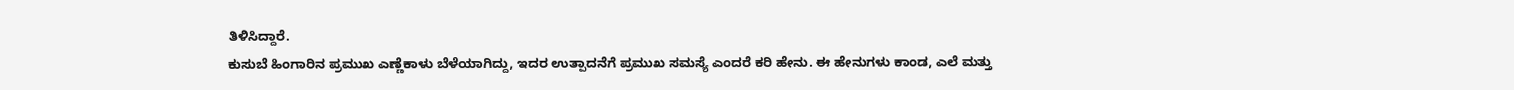ತಿಳಿಸಿದ್ದಾರೆ.
ಕುಸುಬೆ ಹಿಂಗಾರಿನ ಪ್ರಮುಖ ಎಣ್ಣೆಕಾಳು ಬೆಳೆಯಾಗಿದ್ದು, ಇದರ ಉತ್ಪಾದನೆಗೆ ಪ್ರಮುಖ ಸಮಸ್ಯೆ ಎಂದರೆ ಕರಿ ಹೇನು. ಈ ಹೇನುಗಳು ಕಾಂಡ, ಎಲೆ ಮತ್ತು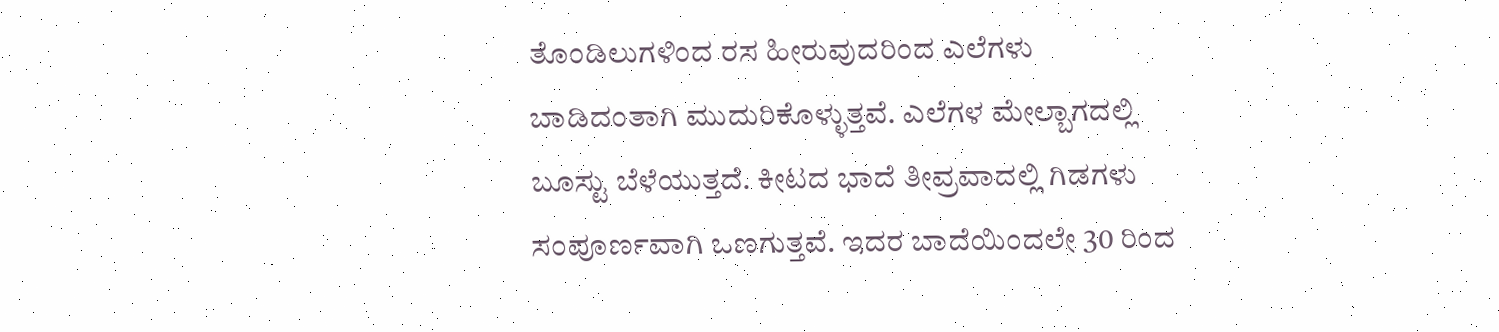ತೊಂಡಿಲುಗಳಿಂದ ರಸ ಹೀರುವುದರಿಂದ ಎಲೆಗಳು ಬಾಡಿದಂತಾಗಿ ಮುದುರಿಕೊಳ್ಳುತ್ತವೆ. ಎಲೆಗಳ ಮೇಲ್ಬಾಗದಲ್ಲಿ ಬೂಸ್ಟು ಬೆಳೆಯುತ್ತದೆ. ಕೀಟದ ಭಾದೆ ತೀವ್ರವಾದಲ್ಲಿ ಗಿಡಗಳು ಸಂಪೂರ್ಣವಾಗಿ ಒಣಗುತ್ತವೆ. ಇದರ ಬಾದೆಯಿಂದಲೇ 30 ರಿಂದ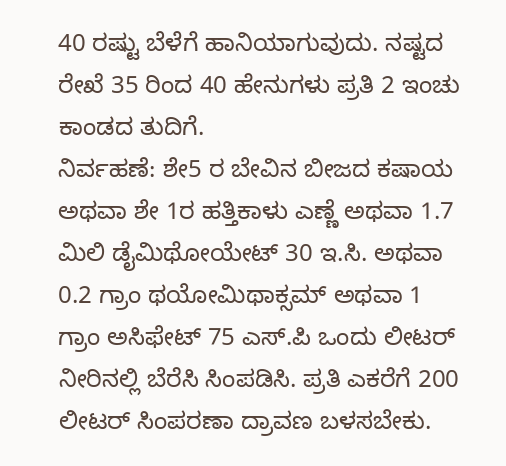40 ರಷ್ಟು ಬೆಳೆಗೆ ಹಾನಿಯಾಗುವುದು. ನಷ್ಟದ ರೇಖೆ 35 ರಿಂದ 40 ಹೇನುಗಳು ಪ್ರತಿ 2 ಇಂಚು ಕಾಂಡದ ತುದಿಗೆ.
ನಿರ್ವಹಣೆ: ಶೇ5 ರ ಬೇವಿನ ಬೀಜದ ಕಷಾಯ ಅಥವಾ ಶೇ 1ರ ಹತ್ತಿಕಾಳು ಎಣ್ಣೆ ಅಥವಾ 1.7 ಮಿಲಿ ಡೈಮಿಥೋಯೇಟ್ 30 ಇ.ಸಿ. ಅಥವಾ 0.2 ಗ್ರಾಂ ಥಯೋಮಿಥಾಕ್ಸಮ್ ಅಥವಾ 1 ಗ್ರಾಂ ಅಸಿಫೇಟ್ 75 ಎಸ್.ಪಿ ಒಂದು ಲೀಟರ್ ನೀರಿನಲ್ಲಿ ಬೆರೆಸಿ ಸಿಂಪಡಿಸಿ. ಪ್ರತಿ ಎಕರೆಗೆ 200 ಲೀಟರ್ ಸಿಂಪರಣಾ ದ್ರಾವಣ ಬಳಸಬೇಕು.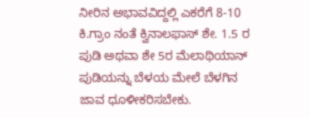ನೀರಿನ ಅಭಾವವಿದ್ದಲ್ಲಿ ಎಕರೆಗೆ 8-10 ಕಿ.ಗ್ರಾಂ ನಂತೆ ಕ್ವಿನಾಲಫಾಸ್ ಶೇ. 1.5 ರ ಪುಡಿ ಅಥವಾ ಶೇ 5ರ ಮೆಲಾಥಿಯಾನ್ ಪುಡಿಯನ್ನು ಬೆಳಯ ಮೇಲೆ ಬೆಳಗಿನ ಜಾವ ಧೂಳೀಕರಿಸಬೇಕು.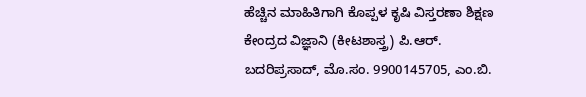ಹೆಚ್ಚಿನ ಮಾಹಿತಿಗಾಗಿ ಕೊಪ್ಪಳ ಕೃಷಿ ವಿಸ್ತರಣಾ ಶಿಕ್ಷಣ ಕೇಂದ್ರದ ವಿಜ್ಞಾನಿ (ಕೀಟಶಾಸ್ತ್ರ) ಪಿ.ಆರ್. ಬದರಿಪ್ರಸಾದ್, ಮೊ.ಸಂ. 9900145705, ಎಂ.ಬಿ.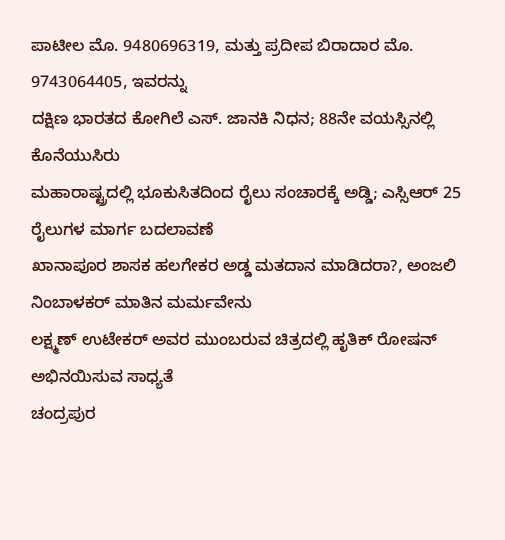ಪಾಟೀಲ ಮೊ. 9480696319, ಮತ್ತು ಪ್ರದೀಪ ಬಿರಾದಾರ ಮೊ. 9743064405, ಇವರನ್ನು
ದಕ್ಷಿಣ ಭಾರತದ ಕೋಗಿಲೆ ಎಸ್. ಜಾನಕಿ ನಿಧನ; 88ನೇ ವಯಸ್ಸಿನಲ್ಲಿ ಕೊನೆಯುಸಿರು
ಮಹಾರಾಷ್ಟ್ರದಲ್ಲಿ ಭೂಕುಸಿತದಿಂದ ರೈಲು ಸಂಚಾರಕ್ಕೆ ಅಡ್ಡಿ; ಎಸ್ಸಿಆರ್ 25 ರೈಲುಗಳ ಮಾರ್ಗ ಬದಲಾವಣೆ
ಖಾನಾಪೂರ ಶಾಸಕ ಹಲಗೇಕರ ಅಡ್ಡ ಮತದಾನ ಮಾಡಿದರಾ?, ಅಂಜಲಿ ನಿಂಬಾಳಕರ್ ಮಾತಿನ ಮರ್ಮವೇನು
ಲಕ್ಷ್ಮಣ್ ಉಟೇಕರ್ ಅವರ ಮುಂಬರುವ ಚಿತ್ರದಲ್ಲಿ ಹೃತಿಕ್ ರೋಷನ್ ಅಭಿನಯಿಸುವ ಸಾಧ್ಯತೆ
ಚಂದ್ರಪುರ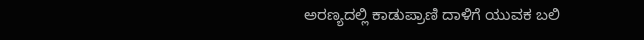ಅರಣ್ಯದಲ್ಲಿ ಕಾಡುಪ್ರಾಣಿ ದಾಳಿಗೆ ಯುವಕ ಬಲಿ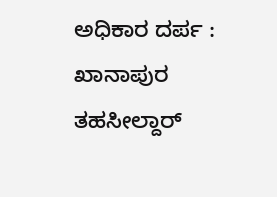ಅಧಿಕಾರ ದರ್ಪ : ಖಾನಾಪುರ ತಹಸೀಲ್ದಾರ್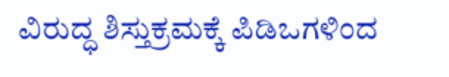ವಿರುದ್ಧ ಶಿಸ್ತುಕ್ರಮಕ್ಕೆ ಪಿಡಿಒಗಳಿಂದ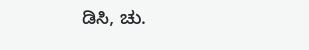ಡಿಸಿ, ಚು.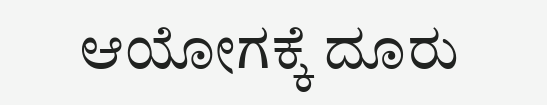ಆಯೋಗಕ್ಕೆ ದೂರು